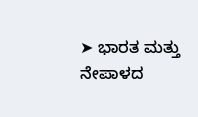➤ ಭಾರತ ಮತ್ತು ನೇಪಾಳದ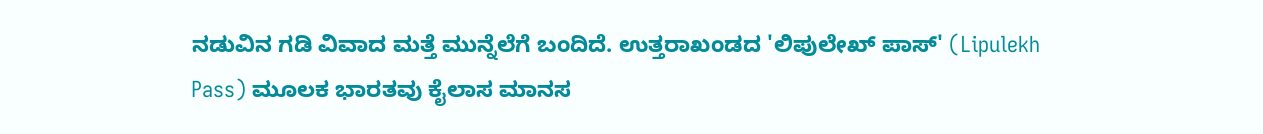ನಡುವಿನ ಗಡಿ ವಿವಾದ ಮತ್ತೆ ಮುನ್ನೆಲೆಗೆ ಬಂದಿದೆ. ಉತ್ತರಾಖಂಡದ 'ಲಿಪುಲೇಖ್ ಪಾಸ್' (Lipulekh Pass) ಮೂಲಕ ಭಾರತವು ಕೈಲಾಸ ಮಾನಸ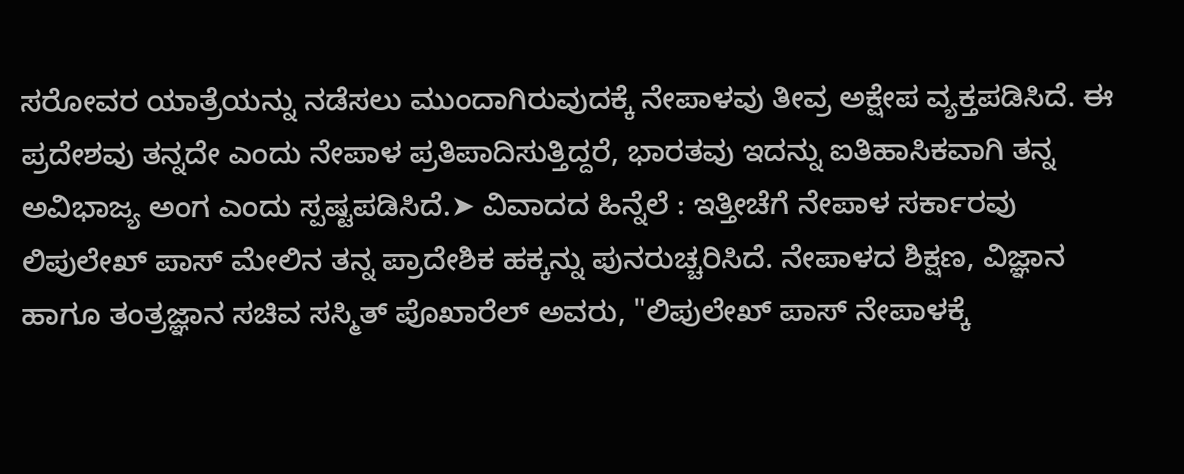ಸರೋವರ ಯಾತ್ರೆಯನ್ನು ನಡೆಸಲು ಮುಂದಾಗಿರುವುದಕ್ಕೆ ನೇಪಾಳವು ತೀವ್ರ ಅಕ್ಷೇಪ ವ್ಯಕ್ತಪಡಿಸಿದೆ. ಈ ಪ್ರದೇಶವು ತನ್ನದೇ ಎಂದು ನೇಪಾಳ ಪ್ರತಿಪಾದಿಸುತ್ತಿದ್ದರೆ, ಭಾರತವು ಇದನ್ನು ಐತಿಹಾಸಿಕವಾಗಿ ತನ್ನ ಅವಿಭಾಜ್ಯ ಅಂಗ ಎಂದು ಸ್ಪಷ್ಟಪಡಿಸಿದೆ.➤ ವಿವಾದದ ಹಿನ್ನೆಲೆ : ಇತ್ತೀಚೆಗೆ ನೇಪಾಳ ಸರ್ಕಾರವು ಲಿಪುಲೇಖ್ ಪಾಸ್ ಮೇಲಿನ ತನ್ನ ಪ್ರಾದೇಶಿಕ ಹಕ್ಕನ್ನು ಪುನರುಚ್ಚರಿಸಿದೆ. ನೇಪಾಳದ ಶಿಕ್ಷಣ, ವಿಜ್ಞಾನ ಹಾಗೂ ತಂತ್ರಜ್ಞಾನ ಸಚಿವ ಸಸ್ಮಿತ್ ಪೊಖಾರೆಲ್ ಅವರು, "ಲಿಪುಲೇಖ್ ಪಾಸ್ ನೇಪಾಳಕ್ಕೆ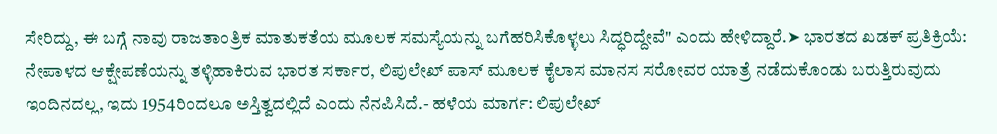ಸೇರಿದ್ದು, ಈ ಬಗ್ಗೆ ನಾವು ರಾಜತಾಂತ್ರಿಕ ಮಾತುಕತೆಯ ಮೂಲಕ ಸಮಸ್ಯೆಯನ್ನು ಬಗೆಹರಿಸಿಕೊಳ್ಳಲು ಸಿದ್ಧರಿದ್ದೇವೆ" ಎಂದು ಹೇಳಿದ್ದಾರೆ.➤ ಭಾರತದ ಖಡಕ್ ಪ್ರತಿಕ್ರಿಯೆ: ನೇಪಾಳದ ಆಕ್ಷೇಪಣೆಯನ್ನು ತಳ್ಳಿಹಾಕಿರುವ ಭಾರತ ಸರ್ಕಾರ, ಲಿಪುಲೇಖ್ ಪಾಸ್ ಮೂಲಕ ಕೈಲಾಸ ಮಾನಸ ಸರೋವರ ಯಾತ್ರೆ ನಡೆದುಕೊಂಡು ಬರುತ್ತಿರುವುದು ಇಂದಿನದಲ್ಲ, ಇದು 1954ರಿಂದಲೂ ಅಸ್ತಿತ್ವದಲ್ಲಿದೆ ಎಂದು ನೆನಪಿಸಿದೆ.- ಹಳೆಯ ಮಾರ್ಗ: ಲಿಪುಲೇಖ್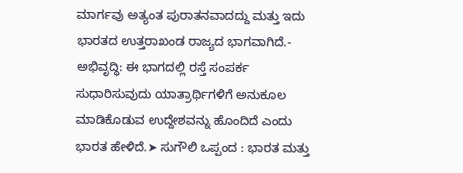ಮಾರ್ಗವು ಅತ್ಯಂತ ಪುರಾತನವಾದದ್ದು ಮತ್ತು ಇದು ಭಾರತದ ಉತ್ತರಾಖಂಡ ರಾಜ್ಯದ ಭಾಗವಾಗಿದೆ.- ಅಭಿವೃದ್ಧಿ: ಈ ಭಾಗದಲ್ಲಿ ರಸ್ತೆ ಸಂಪರ್ಕ ಸುಧಾರಿಸುವುದು ಯಾತ್ರಾರ್ಥಿಗಳಿಗೆ ಅನುಕೂಲ ಮಾಡಿಕೊಡುವ ಉದ್ದೇಶವನ್ನು ಹೊಂದಿದೆ ಎಂದು ಭಾರತ ಹೇಳಿದೆ.➤ ಸುಗೌಲಿ ಒಪ್ಪಂದ : ಭಾರತ ಮತ್ತು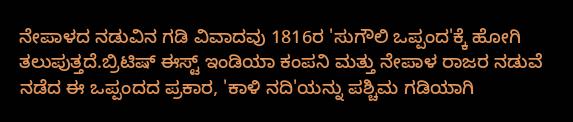ನೇಪಾಳದ ನಡುವಿನ ಗಡಿ ವಿವಾದವು 1816ರ 'ಸುಗೌಲಿ ಒಪ್ಪಂದ'ಕ್ಕೆ ಹೋಗಿ ತಲುಪುತ್ತದೆ.ಬ್ರಿಟಿಷ್ ಈಸ್ಟ್ ಇಂಡಿಯಾ ಕಂಪನಿ ಮತ್ತು ನೇಪಾಳ ರಾಜರ ನಡುವೆ ನಡೆದ ಈ ಒಪ್ಪಂದದ ಪ್ರಕಾರ, 'ಕಾಳಿ ನದಿ'ಯನ್ನು ಪಶ್ಚಿಮ ಗಡಿಯಾಗಿ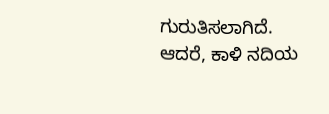ಗುರುತಿಸಲಾಗಿದೆ. ಆದರೆ, ಕಾಳಿ ನದಿಯ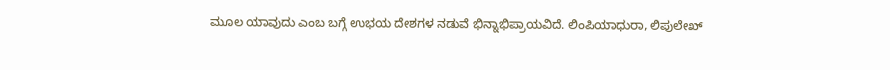ಮೂಲ ಯಾವುದು ಎಂಬ ಬಗ್ಗೆ ಉಭಯ ದೇಶಗಳ ನಡುವೆ ಭಿನ್ನಾಭಿಪ್ರಾಯವಿದೆ. ಲಿಂಪಿಯಾಧುರಾ, ಲಿಪುಲೇಖ್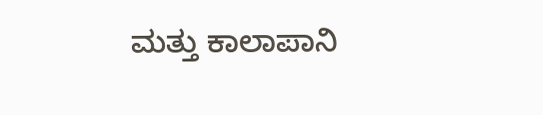ಮತ್ತು ಕಾಲಾಪಾನಿ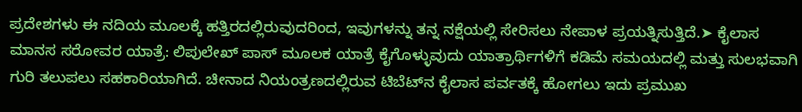ಪ್ರದೇಶಗಳು ಈ ನದಿಯ ಮೂಲಕ್ಕೆ ಹತ್ತಿರದಲ್ಲಿರುವುದರಿಂದ, ಇವುಗಳನ್ನು ತನ್ನ ನಕ್ಷೆಯಲ್ಲಿ ಸೇರಿಸಲು ನೇಪಾಳ ಪ್ರಯತ್ನಿಸುತ್ತಿದೆ.➤ ಕೈಲಾಸ ಮಾನಸ ಸರೋವರ ಯಾತ್ರೆ: ಲಿಪುಲೇಖ್ ಪಾಸ್ ಮೂಲಕ ಯಾತ್ರೆ ಕೈಗೊಳ್ಳುವುದು ಯಾತ್ರಾರ್ಥಿಗಳಿಗೆ ಕಡಿಮೆ ಸಮಯದಲ್ಲಿ ಮತ್ತು ಸುಲಭವಾಗಿ ಗುರಿ ತಲುಪಲು ಸಹಕಾರಿಯಾಗಿದೆ. ಚೀನಾದ ನಿಯಂತ್ರಣದಲ್ಲಿರುವ ಟಿಬೆಟ್‌ನ ಕೈಲಾಸ ಪರ್ವತಕ್ಕೆ ಹೋಗಲು ಇದು ಪ್ರಮುಖ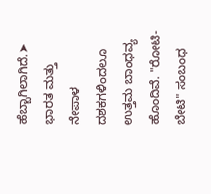ಹೆಬ್ಬಾಗಿಲಾಗಿದೆ.➤ ಭಾರತ ಮತ್ತು ನೇಪಾಳ ದಶಕಗಳಿಂದಲೂ ಉತ್ತಮ ಬಾಂಧವ್ಯ ಹೊಂದಿವೆ. "ರೋಟಿ-ಬೇಟಿ" ಸಂಬಂಧ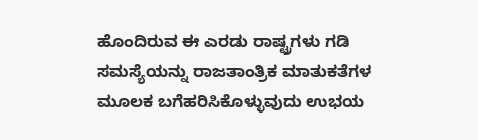ಹೊಂದಿರುವ ಈ ಎರಡು ರಾಷ್ಟ್ರಗಳು ಗಡಿ ಸಮಸ್ಯೆಯನ್ನು ರಾಜತಾಂತ್ರಿಕ ಮಾತುಕತೆಗಳ ಮೂಲಕ ಬಗೆಹರಿಸಿಕೊಳ್ಳುವುದು ಉಭಯ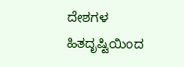ದೇಶಗಳ ಹಿತದೃಷ್ಟಿಯಿಂದ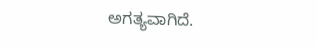ಅಗತ್ಯವಾಗಿದೆ.